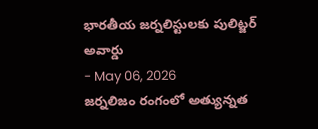భారతీయ జర్నలిస్టులకు పులిట్జర్ అవార్డు
- May 06, 2026
జర్నలిజం రంగంలో అత్యున్నత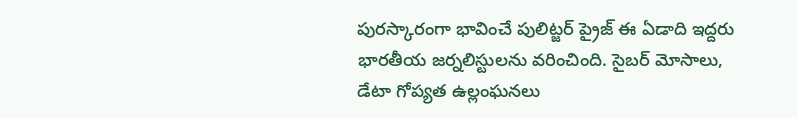పురస్కారంగా భావించే పులిట్జర్ ప్రైజ్ ఈ ఏడాది ఇద్దరు భారతీయ జర్నలిస్టులను వరించింది. సైబర్ మోసాలు, డేటా గోప్యత ఉల్లంఘనలు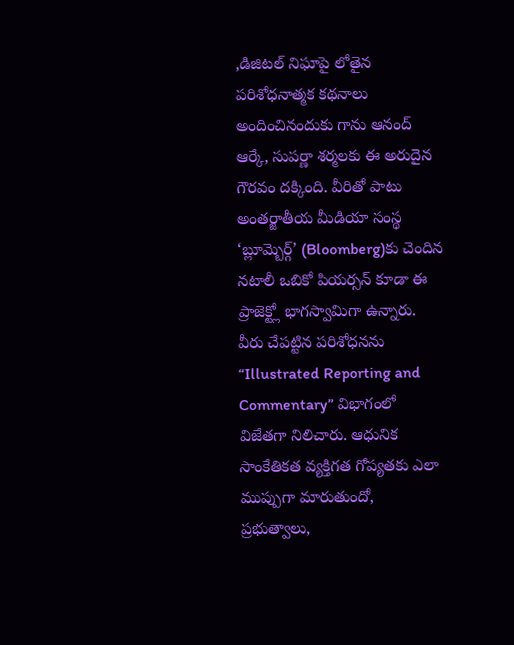,డిజిటల్ నిఘాపై లోతైన పరిశోధనాత్మక కథనాలు అందించినందుకు గాను ఆనంద్ ఆర్కే, సుపర్ణా శర్మలకు ఈ అరుదైన గౌరవం దక్కింది. వీరితో పాటు అంతర్జాతీయ మీడియా సంస్థ ‘బ్లూమ్బెర్గ్’ (Bloomberg)కు చెందిన నటాలీ ఒబికో పియర్సన్ కూడా ఈ ప్రాజెక్ట్లో భాగస్వామిగా ఉన్నారు.
వీరు చేపట్టిన పరిశోధనను “Illustrated Reporting and Commentary” విభాగంలో విజేతగా నిలిచారు. ఆధునిక సాంకేతికత వ్యక్తిగత గోప్యతకు ఎలా ముప్పుగా మారుతుందో, ప్రభుత్వాలు,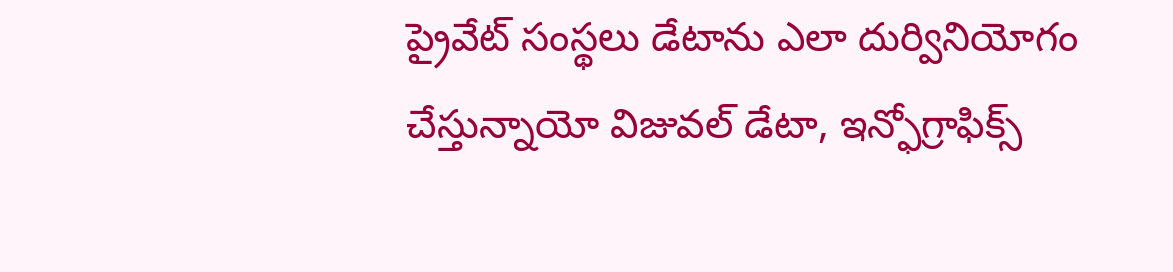ప్రైవేట్ సంస్థలు డేటాను ఎలా దుర్వినియోగం చేస్తున్నాయో విజువల్ డేటా, ఇన్ఫోగ్రాఫిక్స్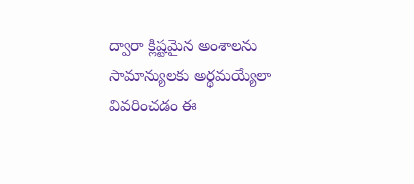ద్వారా క్లిష్టమైన అంశాలను సామాన్యులకు అర్థమయ్యేలా వివరించడం ఈ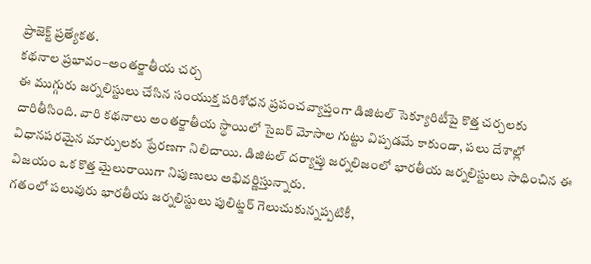ప్రాజెక్ట్ ప్రత్యేకత.
కథనాల ప్రభావం–అంతర్జాతీయ చర్చ
ఈ ముగ్గురు జర్నలిస్టులు చేసిన సంయుక్త పరిశోధన ప్రపంచవ్యాప్తంగా డిజిటల్ సెక్యూరిటీపై కొత్త చర్చలకు దారితీసింది. వారి కథనాలు అంతర్జాతీయ స్థాయిలో సైబర్ మోసాల గుట్టు విప్పడమే కాకుండా, పలు దేశాల్లో విధానపరమైన మార్పులకు ప్రేరణగా నిలిచాయి. డిజిటల్ దర్యాప్తు జర్నలిజంలో భారతీయ జర్నలిస్టులు సాధించిన ఈ విజయం ఒక కొత్త మైలురాయిగా నిపుణులు అభివర్ణిస్తున్నారు.
గతంలో పలువురు భారతీయ జర్నలిస్టులు పులిట్జర్ గెలుచుకున్నప్పటికీ,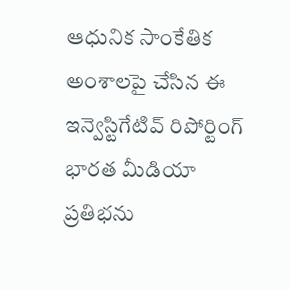ఆధునిక సాంకేతిక అంశాలపై చేసిన ఈ ఇన్వెస్టిగేటివ్ రిపోర్టింగ్ భారత మీడియా ప్రతిభను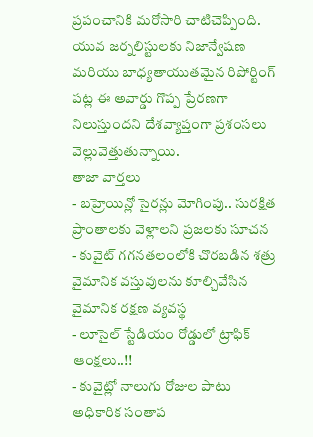ప్రపంచానికి మరోసారి చాటిచెప్పింది. యువ జర్నలిస్టులకు నిజాన్వేషణ మరియు బాధ్యతాయుతమైన రిపోర్టింగ్ పట్ల ఈ అవార్డు గొప్ప ప్రేరణగా నిలుస్తుందని దేశవ్యాప్తంగా ప్రశంసలు వెల్లువెత్తుతున్నాయి.
తాజా వార్తలు
- బహ్రెయిన్లో సైరన్లు మోగింపు.. సురక్షిత ప్రాంతాలకు వెళ్లాలని ప్రజలకు సూచన
- కువైట్ గగనతలంలోకి చొరబడిన శత్రు వైమానిక వస్తువులను కూల్చివేసిన వైమానిక రక్షణ వ్యవస్థ
- లూసైల్ స్టేడియం రోడ్డులో ట్రాఫిక్ ఆంక్షలు..!!
- కువైట్లో నాలుగు రోజుల పాటు అధికారిక సంతాప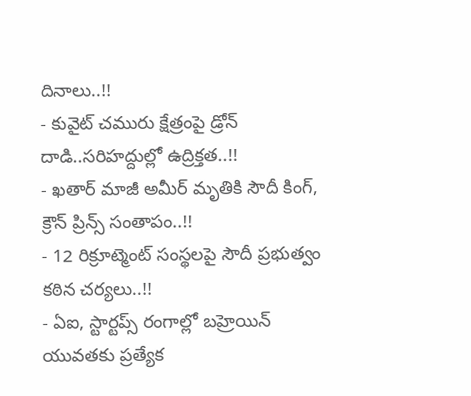దినాలు..!!
- కువైట్ చమురు క్షేత్రంపై డ్రోన్ దాడి..సరిహద్దుల్లో ఉద్రిక్తత..!!
- ఖతార్ మాజీ అమీర్ మృతికి సౌదీ కింగ్, క్రౌన్ ప్రిన్స్ సంతాపం..!!
- 12 రిక్రూట్మెంట్ సంస్థలపై సౌదీ ప్రభుత్వం కఠిన చర్యలు..!!
- ఏఐ, స్టార్టప్స్ రంగాల్లో బహ్రెయిన్ యువతకు ప్రత్యేక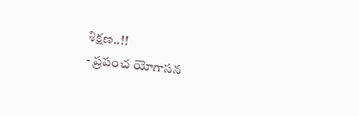శిక్షణ..!!
- ప్రపంచ యోగాసన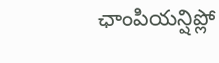ఛాంపియన్షిప్లో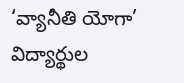‘వ్యానీతి యోగా’ విద్యార్థుల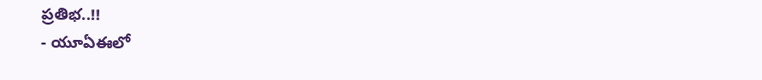ప్రతిభ..!!
- యూఏఈలో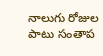నాలుగు రోజుల పాటు సంతాప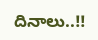దినాలు..!!